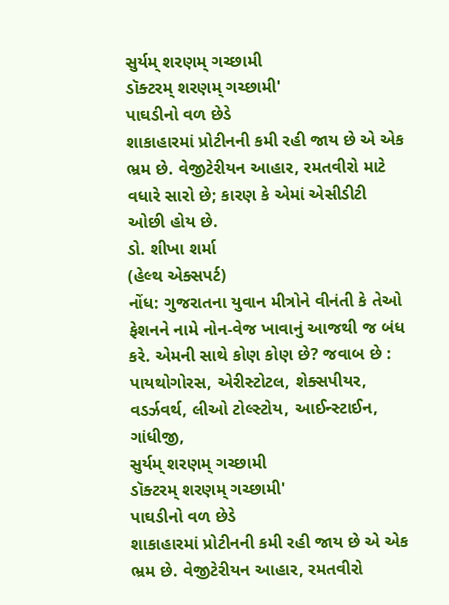સુર્યમ્ શરણમ્ ગચ્છામી
ડૉક્ટરમ્ શરણમ્ ગચ્છામી'
પાઘડીનો વળ છેડે
શાકાહારમાં પ્રોટીનની કમી રહી જાય છે એ એક ભ્રમ છે. વેજીટેરીયન આહાર, રમતવીરો માટે વધારે સારો છે; કારણ કે એમાં એસીડીટી ઓછી હોય છે.
ડો. શીખા શર્મા
(હેલ્થ એક્સપર્ટ)
નોંધ: ગુજરાતના યુવાન મીત્રોને વીનંતી કે તેઓ ફેશનને નામે નોન-વેજ ખાવાનું આજથી જ બંધ કરે. એમની સાથે કોણ કોણ છે? જવાબ છે : પાયથોગોરસ, એરીસ્ટોટલ, શેક્સપીયર, વડર્ઝવર્થ, લીઓ ટોલ્સ્ટોય, આઈન્સ્ટાઈન, ગાંધીજી,
સુર્યમ્ શરણમ્ ગચ્છામી
ડૉક્ટરમ્ શરણમ્ ગચ્છામી'
પાઘડીનો વળ છેડે
શાકાહારમાં પ્રોટીનની કમી રહી જાય છે એ એક ભ્રમ છે. વેજીટેરીયન આહાર, રમતવીરો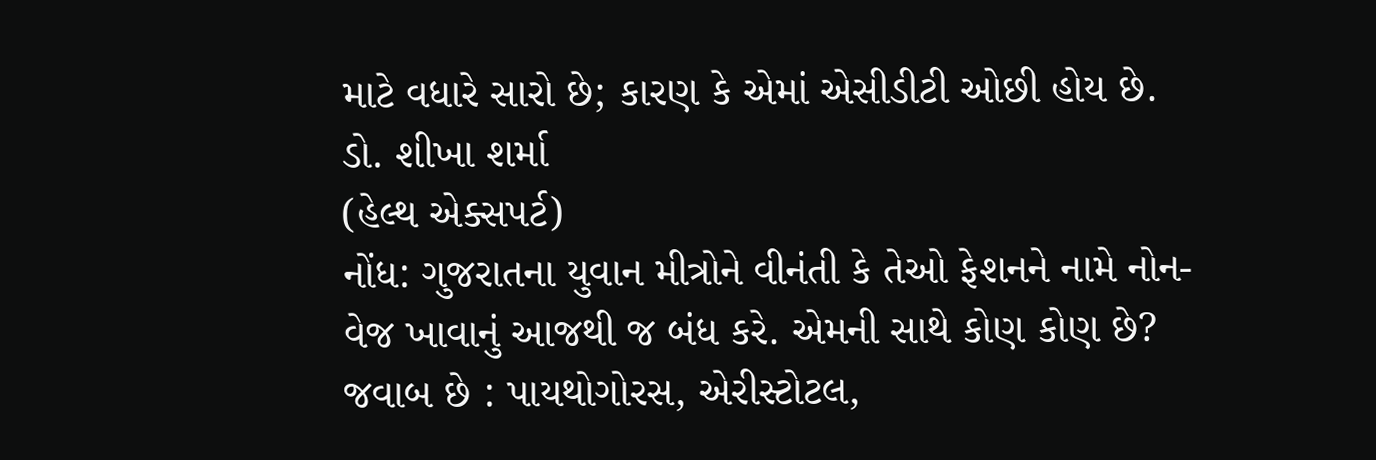માટે વધારે સારો છે; કારણ કે એમાં એસીડીટી ઓછી હોય છે.
ડો. શીખા શર્મા
(હેલ્થ એક્સપર્ટ)
નોંધ: ગુજરાતના યુવાન મીત્રોને વીનંતી કે તેઓ ફેશનને નામે નોન-વેજ ખાવાનું આજથી જ બંધ કરે. એમની સાથે કોણ કોણ છે? જવાબ છે : પાયથોગોરસ, એરીસ્ટોટલ,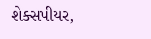શેક્સપીયર,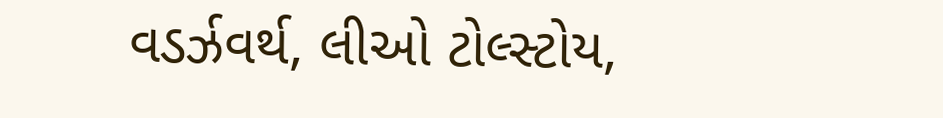વડર્ઝવર્થ, લીઓ ટોલ્સ્ટોય,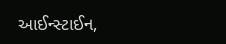આઈન્સ્ટાઈન,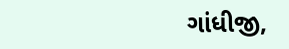ગાંધીજી,